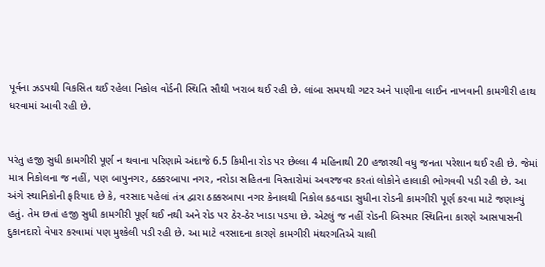પૂર્વના ઝડપથી વિકસિત થઈ રહેલા નિકોલ વોર્ડની સ્થિતિ સૌથી ખરાબ થઈ રહી છે. લાંબા સમયથી ગટર અને પાણીના લાઈન નાખવાની કામગીરી હાથ ધરવામાં આવી રહી છે.


પરંતુ હજી સુધી કામગીરી પૂર્ણ ન થવાના પરિણામે અંદાજે 6.5 કિમીના રોડ પર છેલ્લા 4 મહિનાથી 20 હજારથી વધુ જનતા પરેશાન થઈ રહી છે. જેમાં માત્ર નિકોલના જ નહીં, પણ બાપુનગર, ઠક્કરબાપા નગર, નરોડા સહિતના વિસ્તારોમાં અવરજવર કરતાં લોકોને હાલાકી ભોગવવી પડી રહી છે. આ અંગે સ્થાનિકોની ફરિયાદ છે કે, વરસાદ પહેલાં તંત્ર દ્વારા ઠક્કરબાપા નગર કેનાલથી નિકોલ કઠવાડા સુધીના રોડની કામગીરી પૂર્ણ કરવા માટે જણાવ્યું હતું. તેમ છતાં હજી સુધી કામગીરી પૂર્ણ થઈ નથી અને રોડ પર ઠેર-ઠેર ખાડા પડયા છે. એટલું જ નહીં રોડની બિસ્માર સ્થિતિના કારણે આસપાસની દુકાનદારો વેપાર કરવામાં પણ મુશ્કેલી પડી રહી છે. આ માટે વરસાદના કારણે કામગીરી મંથરગતિએ ચાલી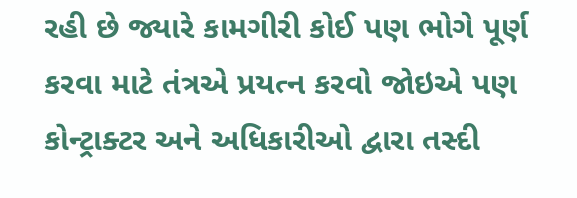રહી છે જ્યારે કામગીરી કોઈ પણ ભોગે પૂર્ણ કરવા માટે તંત્રએ પ્રયત્ન કરવો જોઇએ પણ કોન્ટ્રાક્ટર અને અધિકારીઓ દ્વારા તસ્દી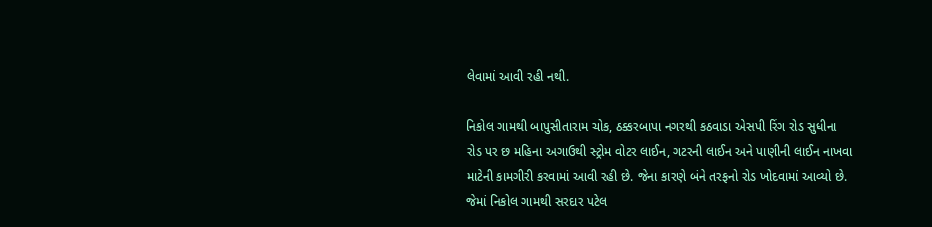લેવામાં આવી રહી નથી.

નિકોલ ગામથી બાપુસીતારામ ચોક, ઠક્કરબાપા નગરથી કઠવાડા એસપી રિંગ રોડ સુધીના રોડ પર છ મહિના અગાઉથી સ્ટ્રોમ વોટર લાઈન, ગટરની લાઈન અને પાણીની લાઈન નાખવા માટેની કામગીરી કરવામાં આવી રહી છે. જેના કારણે બંને તરફનો રોડ ખોદવામાં આવ્યો છે. જેમાં નિકોલ ગામથી સરદાર પટેલ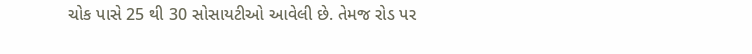ચોક પાસે 25 થી 30 સોસાયટીઓ આવેલી છે. તેમજ રોડ પર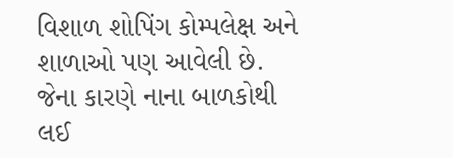વિશાળ શોપિંગ કોમ્પલેક્ષ અને શાળાઓ પણ આવેલી છે. જેના કારણે નાના બાળકોથી લઈ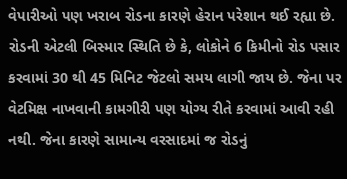વેપારીઓ પણ ખરાબ રોડના કારણે હેરાન પરેશાન થઈ રહ્યા છે. રોડની એટલી બિસ્માર સ્થિતિ છે કે, લોકોને 6 કિમીનો રોડ પસાર કરવામાં 30 થી 45 મિનિટ જેટલો સમય લાગી જાય છે. જેના પર વેટમિક્ષ નાખવાની કામગીરી પણ યોગ્ય રીતે કરવામાં આવી રહી નથી. જેના કારણે સામાન્ય વરસાદમાં જ રોડનું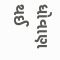ધોવાણ થઈ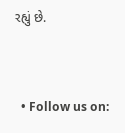રહ્યું છે.


  • Follow us on: